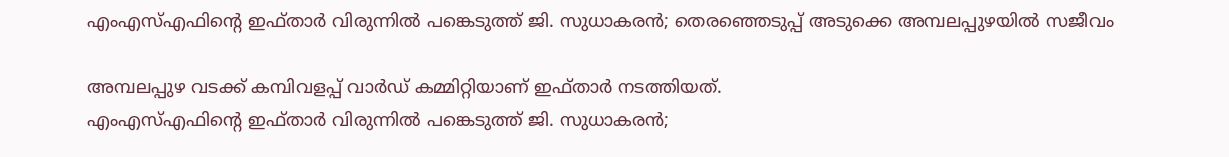എംഎസ്എഫിന്റെ ഇഫ്താര്‍ വിരുന്നില്‍ പങ്കെടുത്ത് ജി. സുധാകരൻ; തെരഞ്ഞെടുപ്പ് അടുക്കെ അമ്പലപ്പുഴയിൽ സജീവം

അമ്പലപ്പുഴ വടക്ക് കമ്പിവളപ്പ് വാര്‍ഡ് കമ്മിറ്റിയാണ് ഇഫ്താര്‍ നടത്തിയത്.
എംഎസ്എഫിന്റെ ഇഫ്താര്‍ വിരുന്നില്‍ പങ്കെടുത്ത് ജി. സുധാകരൻ;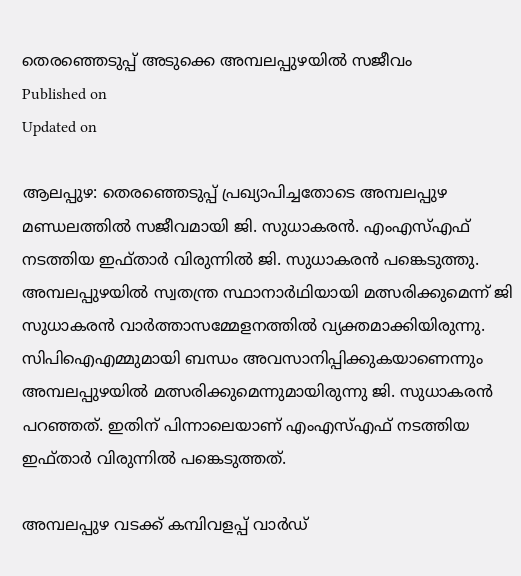തെരഞ്ഞെടുപ്പ് അടുക്കെ അമ്പലപ്പുഴയിൽ സജീവം
Published on
Updated on

ആലപ്പുഴ: തെരഞ്ഞെടുപ്പ് പ്രഖ്യാപിച്ചതോടെ അമ്പലപ്പുഴ മണ്ഡലത്തില്‍ സജീവമായി ജി. സുധാകരന്‍. എംഎസ്എഫ് നടത്തിയ ഇഫ്താര്‍ വിരുന്നില്‍ ജി. സുധാകരന്‍ പങ്കെടുത്തു. അമ്പലപ്പുഴയില്‍ സ്വതന്ത്ര സ്ഥാനാര്‍ഥിയായി മത്സരിക്കുമെന്ന് ജി സുധാകരന്‍ വാര്‍ത്താസമ്മേളനത്തില്‍ വ്യക്തമാക്കിയിരുന്നു. സിപിഐഎമ്മുമായി ബന്ധം അവസാനിപ്പിക്കുകയാണെന്നും അമ്പലപ്പുഴയില്‍ മത്സരിക്കുമെന്നുമായിരുന്നു ജി. സുധാകരന്‍ പറഞ്ഞത്. ഇതിന് പിന്നാലെയാണ് എംഎസ്എഫ് നടത്തിയ ഇഫ്താര്‍ വിരുന്നില്‍ പങ്കെടുത്തത്.

അമ്പലപ്പുഴ വടക്ക് കമ്പിവളപ്പ് വാര്‍ഡ്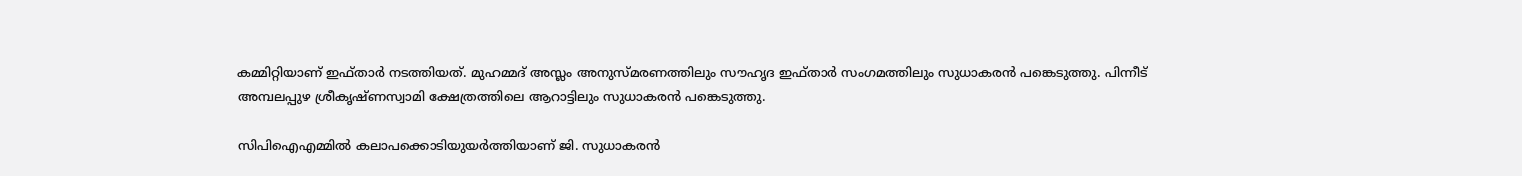കമ്മിറ്റിയാണ് ഇഫ്താര്‍ നടത്തിയത്. മുഹമ്മദ് അസ്ലം അനുസ്മരണത്തിലും സൗഹൃദ ഇഫ്താര്‍ സംഗമത്തിലും സുധാകരന്‍ പങ്കെടുത്തു. പിന്നീട് അമ്പലപ്പുഴ ശ്രീകൃഷ്ണസ്വാമി ക്ഷേത്രത്തിലെ ആറാട്ടിലും സുധാകരന്‍ പങ്കെടുത്തു.

സിപിഐഎമ്മില്‍ കലാപക്കൊടിയുയര്‍ത്തിയാണ് ജി. സുധാകരന്‍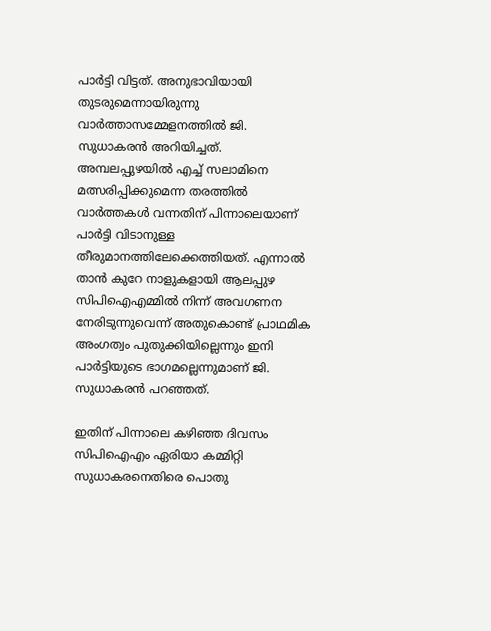പാര്‍ട്ടി വിട്ടത്. അനുഭാവിയായി തുടരുമെന്നായിരുന്നു വാര്‍ത്താസമ്മേളനത്തില്‍ ജി. സുധാകരന്‍ അറിയിച്ചത്. അമ്പലപ്പുഴയില്‍ എച്ച് സലാമിനെ മത്സരിപ്പിക്കുമെന്ന തരത്തില്‍ വാര്‍ത്തകള്‍ വന്നതിന് പിന്നാലെയാണ് പാര്‍ട്ടി വിടാനുള്ള തീരുമാനത്തിലേക്കെത്തിയത്. എന്നാല്‍ താന്‍ കുറേ നാളുകളായി ആലപ്പുഴ സിപിഐഎമ്മില്‍ നിന്ന് അവഗണന നേരിടുന്നുവെന്ന് അതുകൊണ്ട് പ്രാഥമിക അംഗത്വം പുതുക്കിയില്ലെന്നും ഇനി പാര്‍ട്ടിയുടെ ഭാഗമല്ലെന്നുമാണ് ജി. സുധാകരന്‍ പറഞ്ഞത്.

ഇതിന് പിന്നാലെ കഴിഞ്ഞ ദിവസം സിപിഐഎം ഏരിയാ കമ്മിറ്റി സുധാകരനെതിരെ പൊതു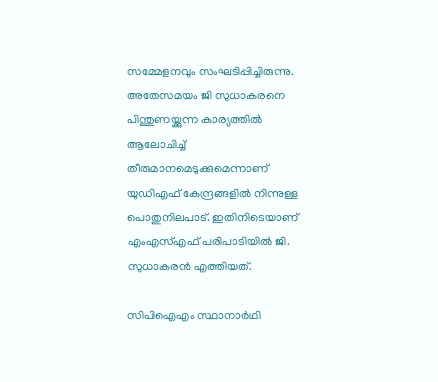സമ്മേളനവും സംഘടിപ്പിച്ചിരുന്നു. അതേസമയം ജി സുധാകരനെ പിന്തുണയ്ക്കുന്ന കാര്യത്തില്‍ ആലോചിച്ച് തീരുമാനമെടുക്കുമെന്നാണ് യുഡിഎഫ് കേന്ദ്രങ്ങളില്‍ നിന്നുള്ള പൊതുനിലപാട്. ഇതിനിടെയാണ് എംഎസ്എഫ് പരിപാടിയില്‍ ജി. സുധാകരന്‍ എത്തിയത്.

സിപിഐഎം സ്ഥാനാര്‍ഥി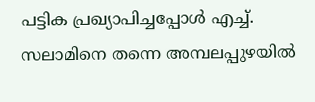പട്ടിക പ്രഖ്യാപിച്ചപ്പോള്‍ എച്ച്. സലാമിനെ തന്നെ അമ്പലപ്പുഴയില്‍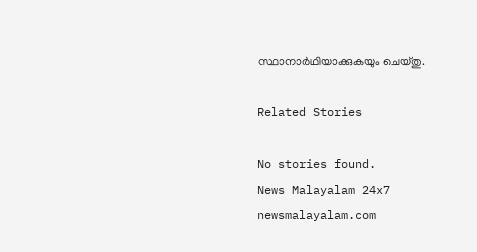സ്ഥാനാര്‍ഥിയാക്കുകയും ചെയ്തു.

Related Stories

No stories found.
News Malayalam 24x7
newsmalayalam.com